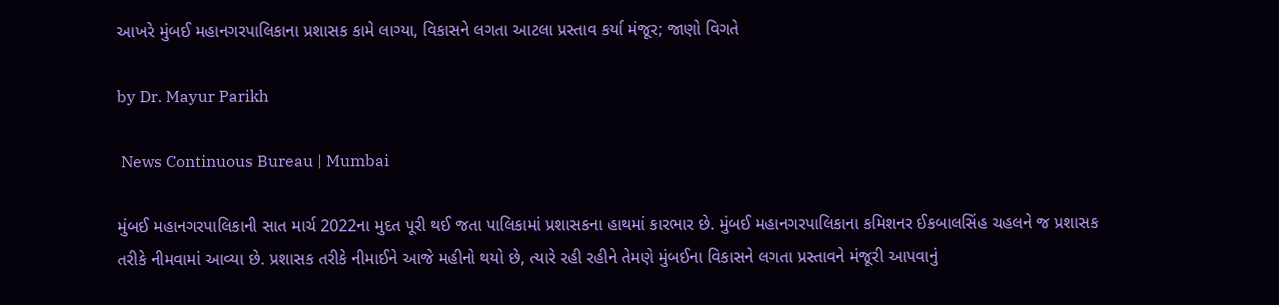આખરે મુંબઈ મહાનગરપાલિકાના પ્રશાસક કામે લાગ્યા, વિકાસને લગતા આટલા પ્રસ્તાવ કર્યા મંજૂર; જાણો વિગતે

by Dr. Mayur Parikh

 News Continuous Bureau | Mumbai

મુંબઈ મહાનગરપાલિકાની સાત માર્ચ 2022ના મુદત પૂરી થઈ જતા પાલિકામાં પ્રશાસકના હાથમાં કારભાર છે. મુંબઈ મહાનગરપાલિકાના કમિશનર ઈકબાલસિંહ ચહલને જ પ્રશાસક તરીકે નીમવામાં આવ્યા છે. પ્રશાસક તરીકે નીમાઈને આજે મહીનો થયો છે, ત્યારે રહી રહીને તેમણે મુંબઈના વિકાસને લગતા પ્રસ્તાવને મંજૂરી આપવાનું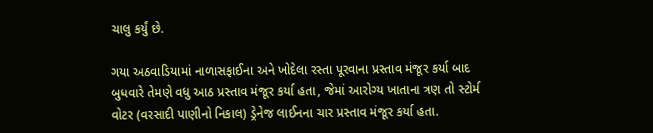ચાલુ કર્યું છે.

ગયા અઠવાડિયામાં નાળાસફાઈના અને ખોદેલા રસ્તા પૂરવાના પ્રસ્તાવ મંજૂર કર્યા બાદ બુધવારે તેમણે વધુ આઠ પ્રસ્તાવ મંજૂર કર્યા હતા, જેમાં આરોગ્ય ખાતાના ત્રણ તો સ્ટોર્મ વોટર (વરસાદી પાણીનો નિકાલ) ડ્રેનેજ લાઈનના ચાર પ્રસ્તાવ મંજૂર કર્યા હતા.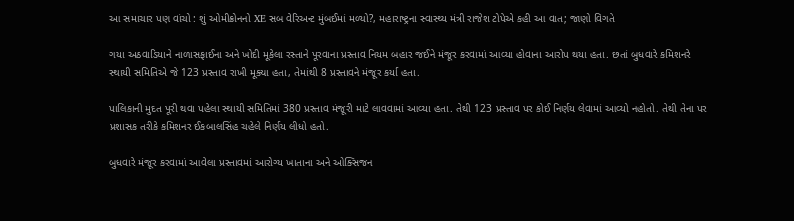આ સમાચાર પણ વાંચો : શું ઓમીક્રોનનો XE સબ વેરિઅન્ટ મુંબઈમાં મળ્યો?, મહારાષ્ટ્રના સ્વાસ્થ્ય મંત્રી રાજેશ ટોપેએ કહી આ વાત; જાણો વિગતે

ગયા અઠવાડિયાને નાળાસફાઈના અને ખોદી મૂકેલા રસ્તાને પૂરવાના પ્રસ્તાવ નિયમ બહાર જઈને મંજૂર કરવામાં આવ્યા હોવાના આરોપ થયા હતા. છતાં બુધવારે કમિશનરે સ્થાયી સમિતિએ જે 123 પ્રસ્તાવ રાખી મૂક્યા હતા, તેમાંથી 8 પ્રસ્તાવને મંજૂર કર્યા હતા.

પાલિકાની મુદત પૂરી થવા પહેલા સ્થાયી સમિતિમાં 380 પ્રસ્તાવ મંજૂરી માટે લાવવામાં આવ્યા હતા. તેથી 123 પ્રસ્તાવ પર કોઈ નિર્ણય લેવામાં આવ્યો નહોતો. તેથી તેના પર પ્રશાસક તરીકે કમિશનર ઈકબાલસિંહ ચહેલે નિર્ણય લીધો હતો.

બુધવારે મંજૂર કરવામાં આવેલા પ્રસ્તાવમાં આરોગ્ય ખાતાના અને ઓક્સિજન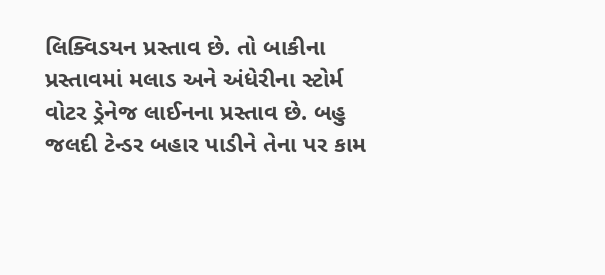લિક્વિડયન પ્રસ્તાવ છે. તો બાકીના પ્રસ્તાવમાં મલાડ અને અંધેરીના સ્ટોર્મ વોટર ડ્રેનેજ લાઈનના પ્રસ્તાવ છે. બહુ જલદી ટેન્ડર બહાર પાડીને તેના પર કામ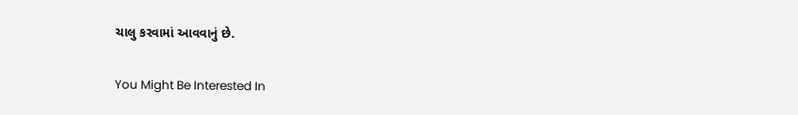ચાલુ કરવામાં આવવાનું છે.

You Might Be Interested In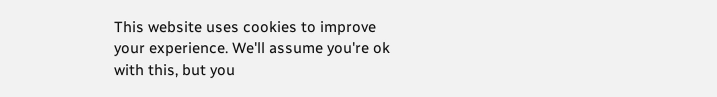This website uses cookies to improve your experience. We'll assume you're ok with this, but you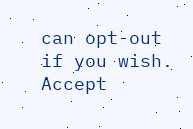can opt-out if you wish. Accept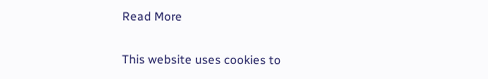Read More

This website uses cookies to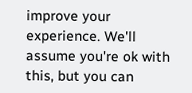improve your experience. We'll assume you're ok with this, but you can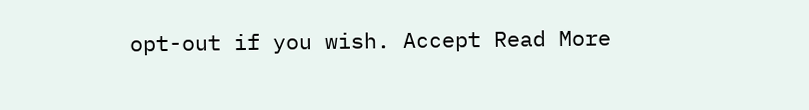opt-out if you wish. Accept Read More